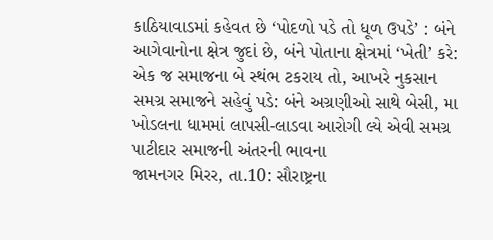કાઠિયાવાડમાં કહેવત છે ‘પોદળો પડે તો ધૂળ ઉપડે’ : બંને આગેવાનોના ક્ષેત્ર જુદાં છે, બંને પોતાના ક્ષેત્રમાં ‘ખેતી’ કરે: એક જ સમાજના બે સ્થંભ ટકરાય તો, આખરે નુકસાન સમગ્ર સમાજને સહેવું પડે: બંને અગ્રણીઓ સાથે બેસી, મા ખોડલના ધામમાં લાપસી-લાડવા આરોગી લ્યે એવી સમગ્ર પાટીદાર સમાજની અંતરની ભાવના
જામનગર મિરર, તા.10: સૌરાષ્ટ્રના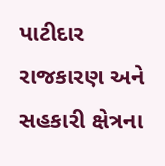પાટીદાર રાજકારણ અને સહકારી ક્ષેત્રના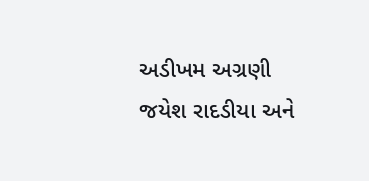અડીખમ અગ્રણી જયેશ રાદડીયા અને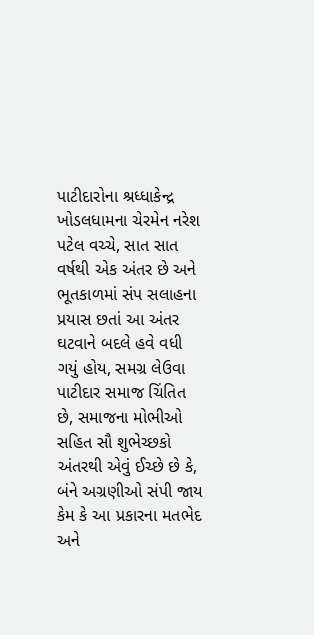પાટીદારોના શ્રધ્ધાકેન્દ્ર ખોડલધામના ચેરમેન નરેશ પટેલ વચ્ચે, સાત સાત વર્ષથી એક અંતર છે અને ભૂતકાળમાં સંપ સલાહના પ્રયાસ છતાં આ અંતર ઘટવાને બદલે હવે વધી ગયું હોય, સમગ્ર લેઉવા પાટીદાર સમાજ ચિંતિત છે, સમાજના મોભીઓ સહિત સૌ શુભેચ્છકો અંતરથી એવું ઈચ્છે છે કે, બંને અગ્રણીઓ સંપી જાય કેમ કે આ પ્રકારના મતભેદ અને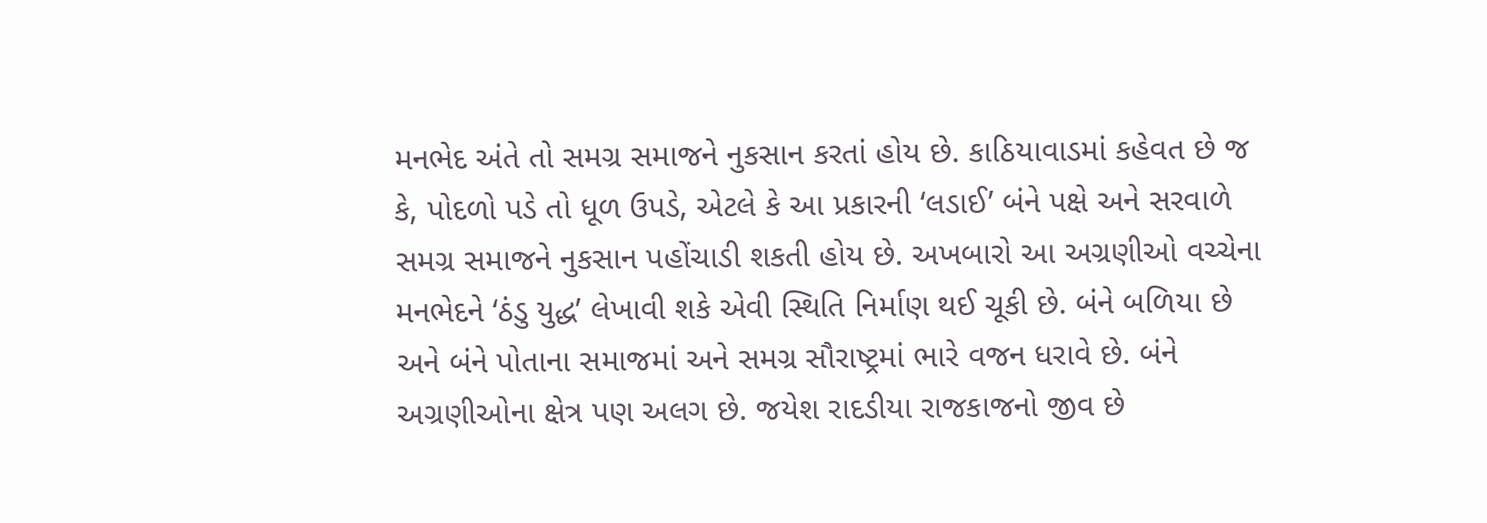મનભેદ અંતે તો સમગ્ર સમાજને નુકસાન કરતાં હોય છે. કાઠિયાવાડમાં કહેવત છે જ કે, પોદળો પડે તો ધૂળ ઉપડે, એટલે કે આ પ્રકારની ‘લડાઈ’ બંને પક્ષે અને સરવાળે સમગ્ર સમાજને નુકસાન પહોંચાડી શકતી હોય છે. અખબારો આ અગ્રણીઓ વચ્ચેના મનભેદને ‘ઠંડુ યુદ્ધ’ લેખાવી શકે એવી સ્થિતિ નિર્માણ થઈ ચૂકી છે. બંને બળિયા છે અને બંને પોતાના સમાજમાં અને સમગ્ર સૌરાષ્ટ્રમાં ભારે વજન ધરાવે છે. બંને અગ્રણીઓના ક્ષેત્ર પણ અલગ છે. જયેશ રાદડીયા રાજકાજનો જીવ છે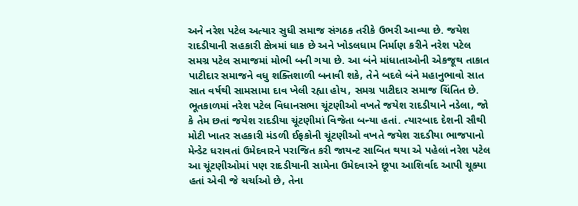અને નરેશ પટેલ અત્યાર સુધી સમાજ સંગઠક તરીકે ઉભરી આવ્યા છે. જયેશ રાદડીયાની સહકારી ક્ષેત્રમાં ધાક છે અને ખોડલધામ નિર્માણ કરીને નરેશ પટેલ સમગ્ર પટેલ સમાજમાં મોભી બની ગયા છે. આ બંને માંધાતાઓની એકજૂથ તાકાત પાટીદાર સમાજને વધુ શક્તિશાળી બનાવી શકે, તેને બદલે બંને મહાનુભાવો સાત સાત વર્ષથી સામસામા દાવ ખેલી રહ્યા હોય, સમગ્ર પાટીદાર સમાજ ચિંતિત છે. ભૂતકાળમાં નરેશ પટેલ વિધાનસભા ચૂંટણીઓ વખતે જયેશ રાદડીયાને નડેલા, જો કે તેમ છતાં જયેશ રાદડીયા ચૂંટણીમાં વિજેતા બન્યા હતાં. ત્યારબાદ દેશની સૌથી મોટી ખાતર સહકારી મંડળી ઈફકોની ચૂંટણીઓ વખતે જયેશ રાદડીયા ભાજપાનો મેન્ડેટ ધરાવતાં ઉમેદવારને પરાજિત કરી જાયન્ટ સાબિત થયા એ પહેલાં નરેશ પટેલ આ ચૂંટણીઓમાં પણ રાદડીયાની સામેના ઉમેદવારને છૂપા આશિર્વાદ આપી ચૂક્યા હતાં એવી જે ચર્ચાઓ છે, તેના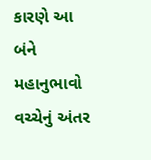કારણે આ બંને મહાનુભાવો વચ્ચેનું અંતર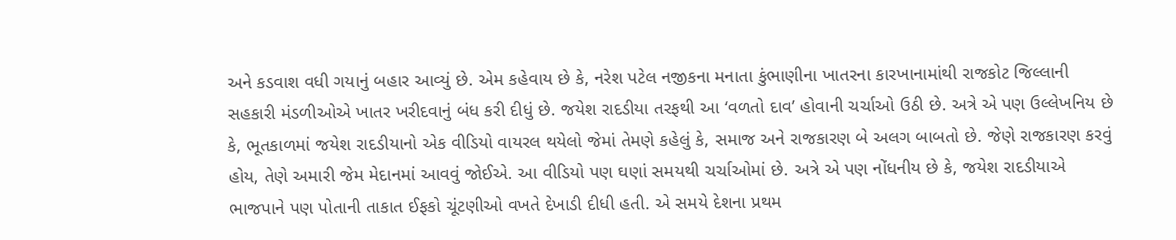અને કડવાશ વધી ગયાનું બહાર આવ્યું છે. એમ કહેવાય છે કે, નરેશ પટેલ નજીકના મનાતા કુંભાણીના ખાતરના કારખાનામાંથી રાજકોટ જિલ્લાની સહકારી મંડળીઓએ ખાતર ખરીદવાનું બંધ કરી દીધું છે. જયેશ રાદડીયા તરફથી આ ‘વળતો દાવ’ હોવાની ચર્ચાઓ ઉઠી છે. અત્રે એ પણ ઉલ્લેખનિય છે કે, ભૂતકાળમાં જયેશ રાદડીયાનો એક વીડિયો વાયરલ થયેલો જેમાં તેમણે કહેલું કે, સમાજ અને રાજકારણ બે અલગ બાબતો છે. જેણે રાજકારણ કરવું હોય, તેણે અમારી જેમ મેદાનમાં આવવું જોઈએ. આ વીડિયો પણ ઘણાં સમયથી ચર્ચાઓમાં છે. અત્રે એ પણ નોંધનીય છે કે, જયેશ રાદડીયાએ ભાજપાને પણ પોતાની તાકાત ઈફકો ચૂંટણીઓ વખતે દેખાડી દીધી હતી. એ સમયે દેશના પ્રથમ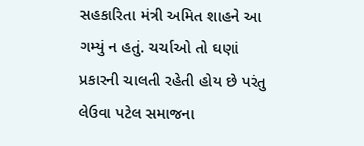સહકારિતા મંત્રી અમિત શાહને આ ગમ્યું ન હતું. ચર્ચાઓ તો ઘણાં પ્રકારની ચાલતી રહેતી હોય છે પરંતુ લેઉવા પટેલ સમાજના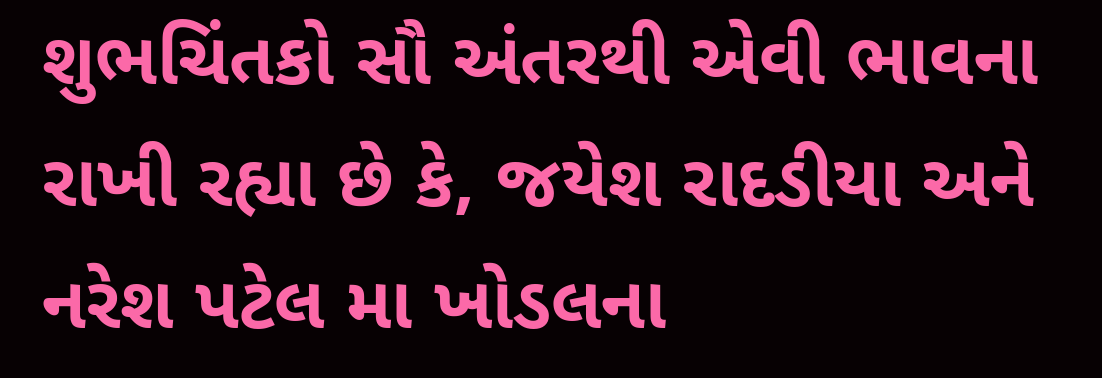શુભચિંતકો સૌ અંતરથી એવી ભાવના રાખી રહ્યા છે કે, જયેશ રાદડીયા અને નરેશ પટેલ મા ખોડલના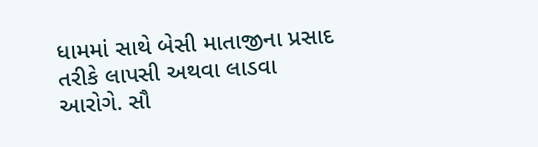ધામમાં સાથે બેસી માતાજીના પ્રસાદ તરીકે લાપસી અથવા લાડવા આરોગે. સૌ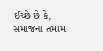ઈચ્છે છે કે, સમાજના તમામ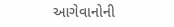આગેવાનોની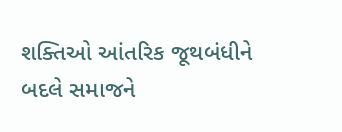શક્તિઓ આંતરિક જૂથબંધીને બદલે સમાજને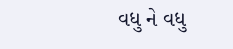વધુ ને વધુ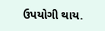ઉપયોગી થાય.